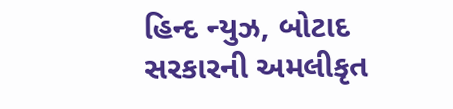હિન્દ ન્યુઝ, બોટાદ
સરકારની અમલીકૃત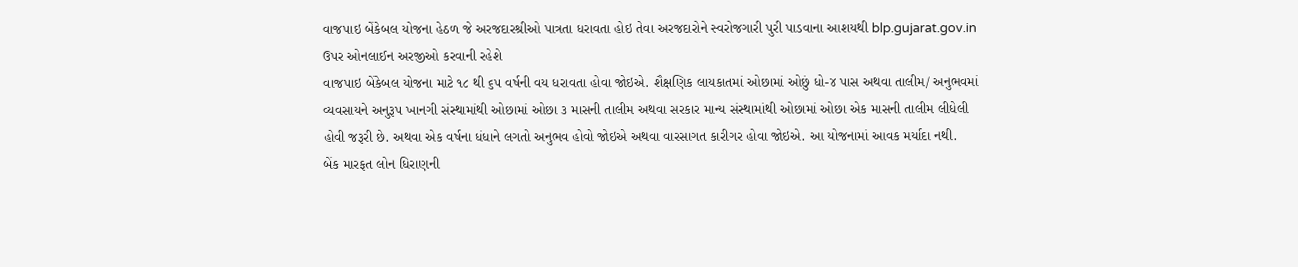વાજપાઇ બેંકેબલ યોજના હેઠળ જે અરજદારશ્રીઓ પાત્રતા ધરાવતા હોઇ તેવા અરજદારોને સ્વરોજગારી પુરી પાડવાના આશયથી blp.gujarat.gov.in ઉપર ઓનલાઈન અરજીઓ કરવાની રહેશે
વાજપાઇ બેંકેબલ યોજના માટે ૧૮ થી ૬૫ વર્ષની વય ધરાવતા હોવા જોઇએ. શૈક્ષણિક લાયકાતમાં ઓછામાં ઓછું ધો-૪ પાસ અથવા તાલીમ/ અનુભવમાં વ્યવસાયને અનુરૂપ ખાનગી સંસ્થામાંથી ઓછામાં ઓછા ૩ માસની તાલીમ અથવા સરકાર માન્ય સંસ્થામાંથી ઓછામાં ઓછા એક માસની તાલીમ લીધેલી હોવી જરૂરી છે. અથવા એક વર્ષના ધંધાને લગતો અનુભવ હોવો જોઇએ અથવા વારસાગત કારીગર હોવા જોઇએ. આ યોજનામાં આવક મર્યાદા નથી.
બેંક મારફત લોન ધિરાણની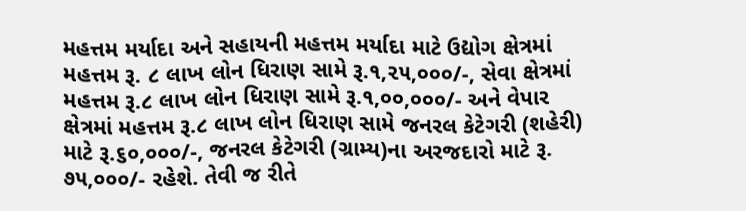મહત્તમ મર્યાદા અને સહાયની મહત્તમ મર્યાદા માટે ઉદ્યોગ ક્ષેત્રમાં મહત્તમ રૂ. ૮ લાખ લોન ધિરાણ સામે રૂ.૧,૨૫,૦૦૦/-, સેવા ક્ષેત્રમાં મહત્તમ રૂ.૮ લાખ લોન ધિરાણ સામે રૂ.૧,૦૦,૦૦૦/- અને વેપાર ક્ષેત્રમાં મહત્તમ રૂ.૮ લાખ લોન ધિરાણ સામે જનરલ કેટેગરી (શહેરી) માટે રૂ.૬૦,૦૦૦/-, જનરલ કેટેગરી (ગ્રામ્ય)ના અરજદારો માટે રૂ. ૭૫,૦૦૦/- રહેશે. તેવી જ રીતે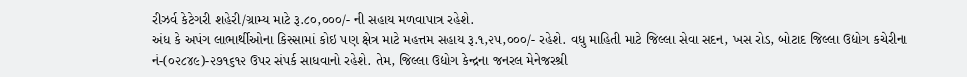રીઝર્વ કેટેગરી શહેરી/ગ્રામ્ય માટે રૂ.૮૦,૦૦૦/- ની સહાય મળવાપાત્ર રહેશે.
અંધ કે અપંગ લાભાર્થીઓના કિસ્સામાં કોઇ પણ ક્ષેત્ર માટે મહત્તમ સહાય રૂ.૧,૨૫,૦૦૦/- રહેશે. વધુ માહિતી માટે જિલ્લા સેવા સદન, ખસ રોડ, બોટાદ જિલ્લા ઉદ્યોગ કચેરીના નં-(૦૨૮૪૯)-૨૭૧૬૧૨ ઉપર સંપર્ક સાધવાનો રહેશે. તેમ, જિલ્લા ઉદ્યોગ કેન્દ્રના જનરલ મેનેજરશ્રી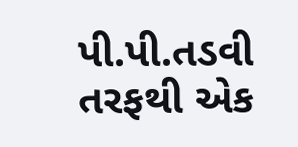પી.પી.તડવી તરફથી એક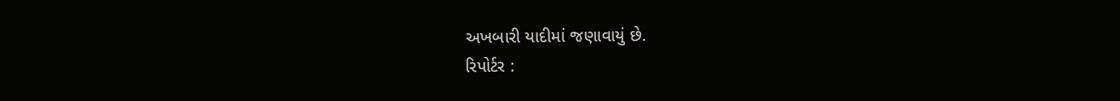અખબારી યાદીમાં જણાવાયું છે.
રિપોર્ટર :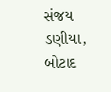સંજય ડણીયા, બોટાદ